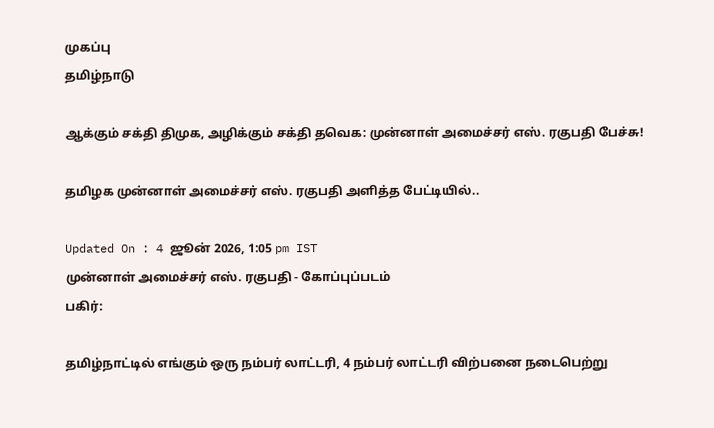முகப்பு
தமிழ்நாடு

ஆக்கும் சக்தி திமுக, அழிக்கும் சக்தி தவெக: முன்னாள் அமைச்சர் எஸ். ரகுபதி பேச்சு!

தமிழக முன்னாள் அமைச்சர் எஸ். ரகுபதி அளித்த பேட்டியில்..

Updated On : 4 ஜூன் 2026, 1:05 pm IST
முன்னாள் அமைச்சர் எஸ். ரகுபதி - கோப்புப்படம்
பகிர்:

தமிழ்நாட்டில் எங்கும் ஒரு நம்பர் லாட்டரி, 4 நம்பர் லாட்டரி விற்பனை நடைபெற்று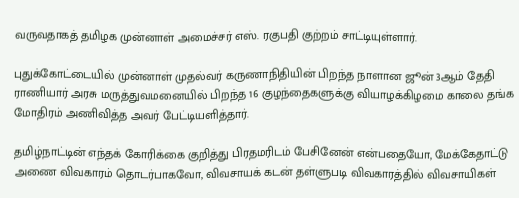வருவதாகத் தமிழக முன்னாள் அமைச்சர் எஸ். ரகுபதி குற்றம் சாட்டியுள்ளார்.

புதுக்கோட்டையில் முன்னாள் முதல்வர் கருணாநிதியின் பிறந்த நாளான ஜூன் 3ஆம் தேதி ராணியார் அரசு மருத்துவமனையில் பிறந்த 16 குழந்தைகளுக்கு வியாழக்கிழமை காலை தங்க மோதிரம் அணிவித்த அவர் பேட்டியளித்தார்.

தமிழ்நாட்டின் எந்தக் கோரிக்கை குறித்து பிரதமரிடம் பேசினேன் என்பதையோ, மேக்கேதாட்டு அணை விவகாரம் தொடர்பாகவோ, விவசாயக் கடன் தள்ளுபடி விவகாரத்தில் விவசாயிகள்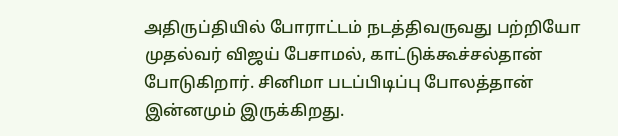அதிருப்தியில் போராட்டம் நடத்திவருவது பற்றியோ முதல்வர் விஜய் பேசாமல், காட்டுக்கூச்சல்தான் போடுகிறார். சினிமா படப்பிடிப்பு போலத்தான் இன்னமும் இருக்கிறது.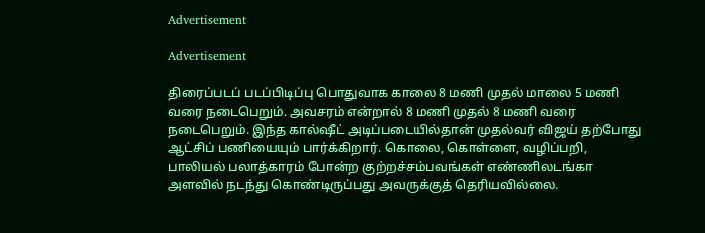Advertisement

Advertisement

திரைப்படப் படப்பிடிப்பு பொதுவாக காலை 8 மணி முதல் மாலை 5 மணி வரை நடைபெறும். அவசரம் என்றால் 8 மணி முதல் 8 மணி வரை நடைபெறும். இந்த கால்ஷீட் அடிப்படையில்தான் முதல்வர் விஜய் தற்போது ஆட்சிப் பணியையும் பார்க்கிறார். கொலை, கொள்ளை, வழிப்பறி, பாலியல் பலாத்காரம் போன்ற குற்றச்சம்பவங்கள் எண்ணிலடங்கா அளவில் நடந்து கொண்டிருப்பது அவருக்குத் தெரியவில்லை.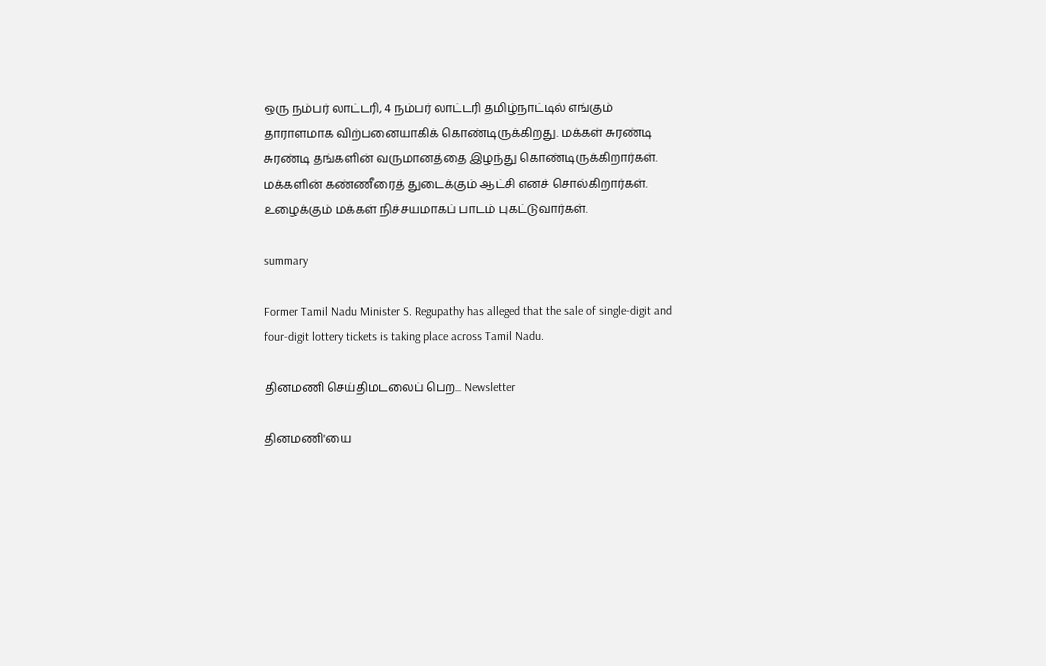ஒரு நம்பர் லாட்டரி, 4 நம்பர் லாட்டரி தமிழ்நாட்டில் எங்கும் தாராளமாக விற்பனையாகிக் கொண்டிருக்கிறது. மக்கள் சுரண்டி சுரண்டி தங்களின் வருமானத்தை இழந்து கொண்டிருக்கிறார்கள். மக்களின் கண்ணீரைத் துடைக்கும் ஆட்சி எனச் சொல்கிறார்கள். உழைக்கும் மக்கள் நிச்சயமாகப் பாடம் புகட்டுவார்கள்.

summary

Former Tamil Nadu Minister S. Regupathy has alleged that the sale of single-digit and four-digit lottery tickets is taking place across Tamil Nadu.

தினமணி செய்திமடலைப் பெற... Newsletter

தினமணி'யை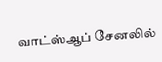வாட்ஸ்ஆப் சேனலில்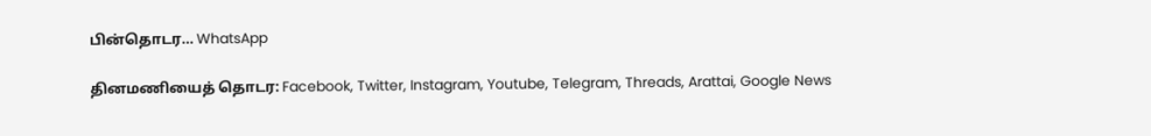பின்தொடர... WhatsApp

தினமணியைத் தொடர: Facebook, Twitter, Instagram, Youtube, Telegram, Threads, Arattai, Google News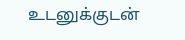உடனுக்குடன்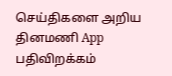செய்திகளை அறிய தினமணி App பதிவிறக்கம்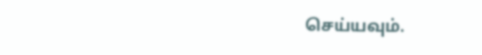செய்யவும்.